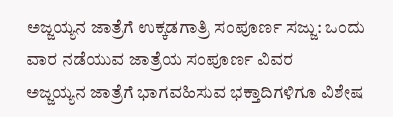ಅಜ್ಜಯ್ಯನ ಜಾತ್ರೆಗೆ ಉಕ್ಕಡಗಾತ್ರಿ ಸಂಪೂರ್ಣ ಸಜ್ಜು: ಒಂದು ವಾರ ನಡೆಯುವ ಜಾತ್ರೆಯ ಸಂಪೂರ್ಣ ವಿವರ
ಅಜ್ಜಯ್ಯನ ಜಾತ್ರೆಗೆ ಭಾಗವಹಿಸುವ ಭಕ್ತಾದಿಗಳಿಗೂ ವಿಶೇಷ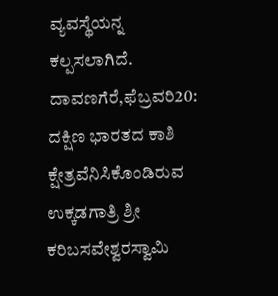ವ್ಯವಸ್ಥೆಯನ್ನ ಕಲ್ಪಸಲಾಗಿದೆ.
ದಾವಣಗೆರೆ,ಫೆಬ್ರವರಿ20: ದಕ್ಷಿಣ ಭಾರತದ ಕಾಶಿ ಕ್ಷೇತ್ರವೆನಿಸಿಕೊಂಡಿರುವ ಉಕ್ಕಡಗಾತ್ರಿ ಶ್ರೀ ಕರಿಬಸವೇಶ್ವರಸ್ವಾಮಿ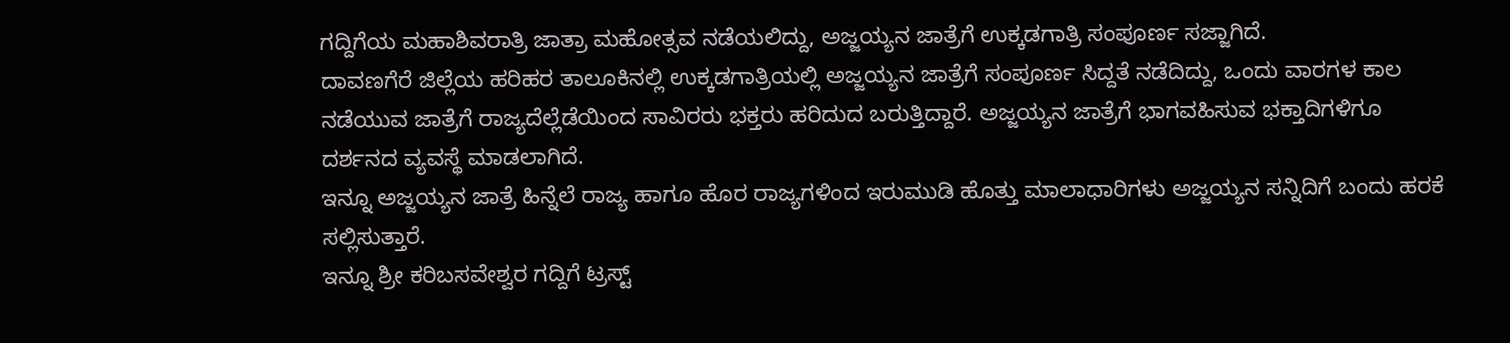ಗದ್ದಿಗೆಯ ಮಹಾಶಿವರಾತ್ರಿ ಜಾತ್ರಾ ಮಹೋತ್ಸವ ನಡೆಯಲಿದ್ದು, ಅಜ್ಜಯ್ಯನ ಜಾತ್ರೆಗೆ ಉಕ್ಕಡಗಾತ್ರಿ ಸಂಪೂರ್ಣ ಸಜ್ಜಾಗಿದೆ.
ದಾವಣಗೆರೆ ಜಿಲ್ಲೆಯ ಹರಿಹರ ತಾಲೂಕಿನಲ್ಲಿ ಉಕ್ಕಡಗಾತ್ರಿಯಲ್ಲಿ ಅಜ್ಜಯ್ಯನ ಜಾತ್ರೆಗೆ ಸಂಪೂರ್ಣ ಸಿದ್ದತೆ ನಡೆದಿದ್ದು, ಒಂದು ವಾರಗಳ ಕಾಲ ನಡೆಯುವ ಜಾತ್ರೆಗೆ ರಾಜ್ಯದೆಲ್ಲೆಡೆಯಿಂದ ಸಾವಿರರು ಭಕ್ತರು ಹರಿದುದ ಬರುತ್ತಿದ್ದಾರೆ. ಅಜ್ಜಯ್ಯನ ಜಾತ್ರೆಗೆ ಭಾಗವಹಿಸುವ ಭಕ್ತಾದಿಗಳಿಗೂ ದರ್ಶನದ ವ್ಯವಸ್ಥೆ ಮಾಡಲಾಗಿದೆ.
ಇನ್ನೂ ಅಜ್ಜಯ್ಯನ ಜಾತ್ರೆ ಹಿನ್ನೆಲೆ ರಾಜ್ಯ ಹಾಗೂ ಹೊರ ರಾಜ್ಯಗಳಿಂದ ಇರುಮುಡಿ ಹೊತ್ತು ಮಾಲಾಧಾರಿಗಳು ಅಜ್ಜಯ್ಯನ ಸನ್ನಿದಿಗೆ ಬಂದು ಹರಕೆ ಸಲ್ಲಿಸುತ್ತಾರೆ.
ಇನ್ನೂ ಶ್ರೀ ಕರಿಬಸವೇಶ್ವರ ಗದ್ದಿಗೆ ಟ್ರಸ್ಟ್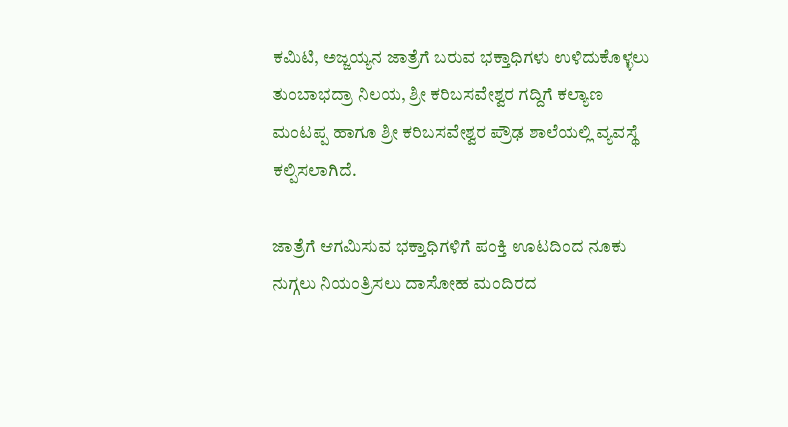ಕಮಿಟಿ, ಅಜ್ಜಯ್ಯನ ಜಾತ್ರೆಗೆ ಬರುವ ಭಕ್ತಾಧಿಗಳು ಉಳಿದುಕೊಳ್ಳಲು ತುಂಬಾಭದ್ರಾ ನಿಲಯ, ಶ್ರೀ ಕರಿಬಸವೇಶ್ವರ ಗದ್ದಿಗೆ ಕಲ್ಯಾಣ ಮಂಟಪ್ಪ ಹಾಗೂ ಶ್ರೀ ಕರಿಬಸವೇಶ್ವರ ಪ್ರೌಢ ಶಾಲೆಯಲ್ಲಿ ವ್ಯವಸ್ಥೆ ಕಲ್ಪಿಸಲಾಗಿದೆ.

ಜಾತ್ರೆಗೆ ಆಗಮಿಸುವ ಭಕ್ತಾಧಿಗಳಿಗೆ ಪಂಕ್ತಿ ಊಟದಿಂದ ನೂಕು ನುಗ್ಗಲು ನಿಯಂತ್ರಿಸಲು ದಾಸೋಹ ಮಂದಿರದ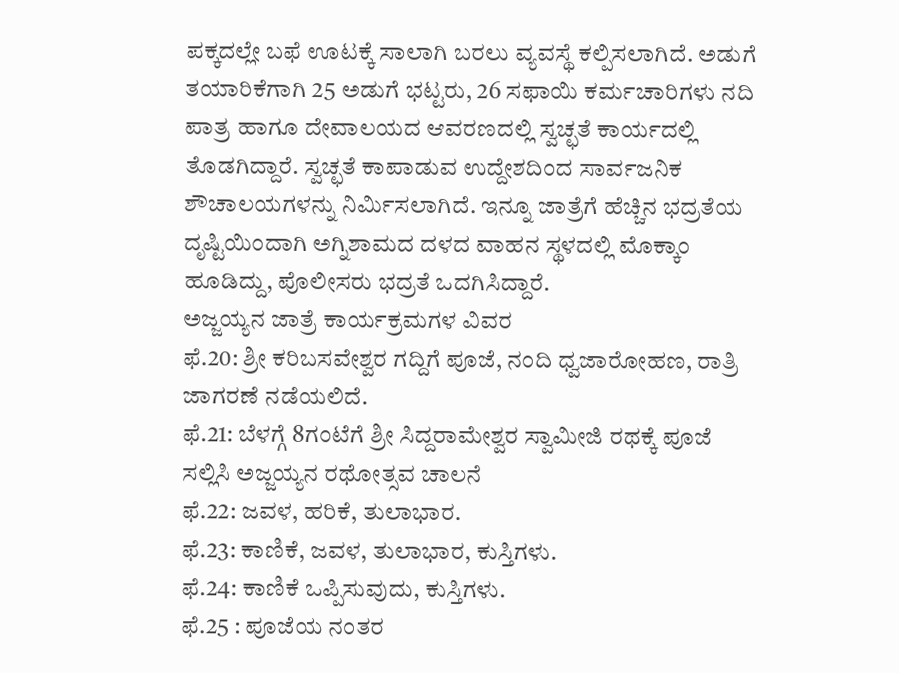ಪಕ್ಕದಲ್ಲೇ ಬಫೆ ಊಟಕ್ಕೆ ಸಾಲಾಗಿ ಬರಲು ವ್ಯವಸ್ಥೆ ಕಲ್ಪಿಸಲಾಗಿದೆ. ಅಡುಗೆ ತಯಾರಿಕೆಗಾಗಿ 25 ಅಡುಗೆ ಭಟ್ಟರು, 26 ಸಫಾಯಿ ಕರ್ಮಚಾರಿಗಳು ನದಿ ಪಾತ್ರ ಹಾಗೂ ದೇವಾಲಯದ ಆವರಣದಲ್ಲಿ ಸ್ವಚ್ಛತೆ ಕಾರ್ಯದಲ್ಲಿ ತೊಡಗಿದ್ದಾರೆ. ಸ್ವಚ್ಛತೆ ಕಾಪಾಡುವ ಉದ್ದೇಶದಿಂದ ಸಾರ್ವಜನಿಕ ಶೌಚಾಲಯಗಳನ್ನು ನಿರ್ಮಿಸಲಾಗಿದೆ. ಇನ್ನೂ ಜಾತ್ರೆಗೆ ಹೆಚ್ಚಿನ ಭದ್ರತೆಯ ದೃಷ್ಟಿಯಿಂದಾಗಿ ಅಗ್ನಿಶಾಮದ ದಳದ ವಾಹನ ಸ್ಥಳದಲ್ಲಿ ಮೊಕ್ಕಾಂ ಹೂಡಿದ್ದು, ಪೊಲೀಸರು ಭದ್ರತೆ ಒದಗಿಸಿದ್ದಾರೆ.
ಅಜ್ಜಯ್ಯನ ಜಾತ್ರೆ ಕಾರ್ಯಕ್ರಮಗಳ ವಿವರ
ಫೆ.20: ಶ್ರೀ ಕರಿಬಸವೇಶ್ವರ ಗದ್ದಿಗೆ ಪೂಜೆ, ನಂದಿ ಧ್ವಜಾರೋಹಣ, ರಾತ್ರಿ ಜಾಗರಣೆ ನಡೆಯಲಿದೆ.
ಫೆ.21: ಬೆಳಗ್ಗೆ 8ಗಂಟೆಗೆ ಶ್ರೀ ಸಿದ್ದರಾಮೇಶ್ವರ ಸ್ವಾಮೀಜಿ ರಥಕ್ಕೆ ಪೂಜೆ ಸಲ್ಲಿಸಿ ಅಜ್ಜಯ್ಯನ ರಥೋತ್ಸವ ಚಾಲನೆ
ಫೆ.22: ಜವಳ, ಹರಿಕೆ, ತುಲಾಭಾರ.
ಫೆ.23: ಕಾಣಿಕೆ, ಜವಳ, ತುಲಾಭಾರ, ಕುಸ್ತಿಗಳು.
ಫೆ.24: ಕಾಣಿಕೆ ಒಪ್ಪಿಸುವುದು, ಕುಸ್ತಿಗಳು.
ಫೆ.25 : ಪೂಜೆಯ ನಂತರ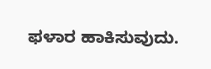ಫಳಾರ ಹಾಕಿಸುವುದು.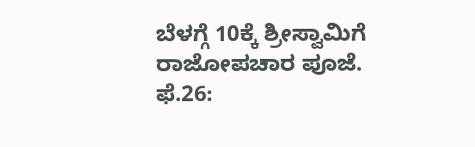ಬೆಳಗ್ಗೆ 10ಕ್ಕೆ ಶ್ರೀಸ್ವಾಮಿಗೆ ರಾಜೋಪಚಾರ ಪೂಜೆ.
ಫೆ.26: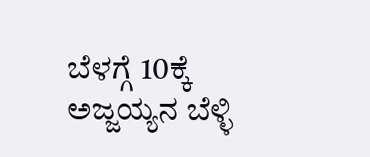ಬೆಳಗ್ಗೆ 10ಕ್ಕೆ ಅಜ್ಜಯ್ಯನ ಬೆಳ್ಳಿ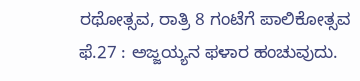ರಥೋತ್ಸವ, ರಾತ್ರಿ 8 ಗಂಟೆಗೆ ಪಾಲಿಕೋತ್ಸವ
ಫೆ.27 : ಅಜ್ಜಯ್ಯನ ಫಳಾರ ಹಂಚುವುದು.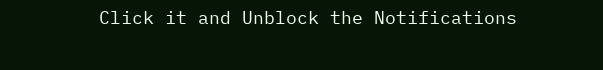Click it and Unblock the Notifications